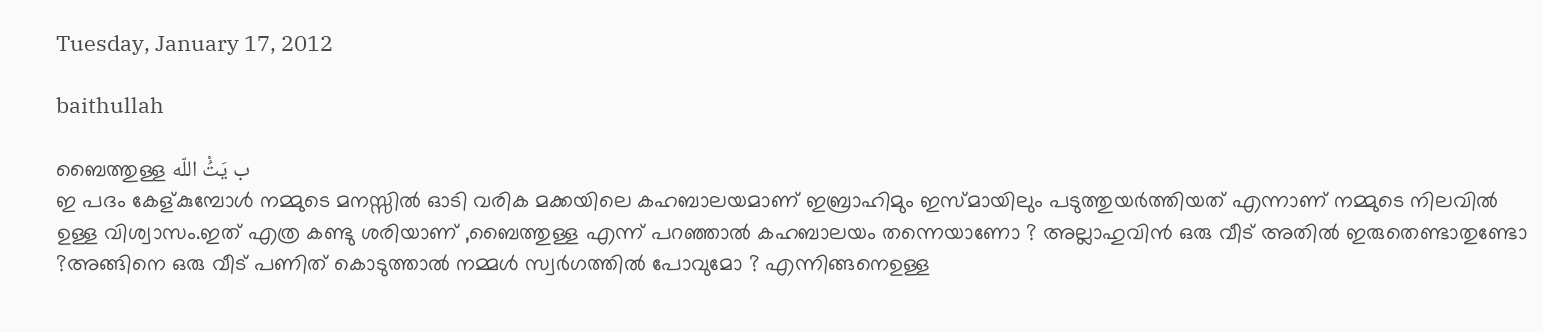Tuesday, January 17, 2012

baithullah

ബൈത്തുള്ള ب يَتُْ اللّه
ഇ പദം കേള്കുമ്പോള്‍ നമ്മുടെ മനസ്സില്‍ ഓടി വരിക മക്കയിലെ കഹബാലയമാണ് ഇബ്രാഹിമും ഇസ്മായിലും പടുത്തുയര്‍ത്തിയത് എന്നാണ് നമ്മുടെ നിലവില്‍ ഉള്ള വിശ്വാസം.ഇത് എത്ര കണ്ടു ശരിയാണ് ,ബൈത്തുള്ള എന്ന് പറഞ്ഞാല്‍ കഹബാലയം തന്നെയാണോ ? അല്ലാഹുവിന്‍ ഒരു വീട് അതില്‍ ഇരുതെണ്ടാതുണ്ടോ ?അങ്ങിനെ ഒരു വീട് പണിത് കൊടുത്താല്‍ നമ്മള്‍ സ്വര്‍ഗത്തില്‍ പോവുമോ ? എന്നിങ്ങനെഉള്ള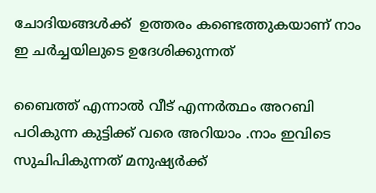ചോദിയങ്ങള്‍ക്ക്  ഉത്തരം കണ്ടെത്തുകയാണ് നാം ഇ ചര്‍ച്ചയിലുടെ ഉദേശിക്കുന്നത്

ബൈത്ത് എന്നാല്‍ വീട് എന്നര്‍ത്ഥം അറബി പഠികുന്ന കുട്ടിക്ക്‌ വരെ അറിയാം .നാം ഇവിടെ സുചിപികുന്നത് മനുഷ്യര്‍ക്ക്‌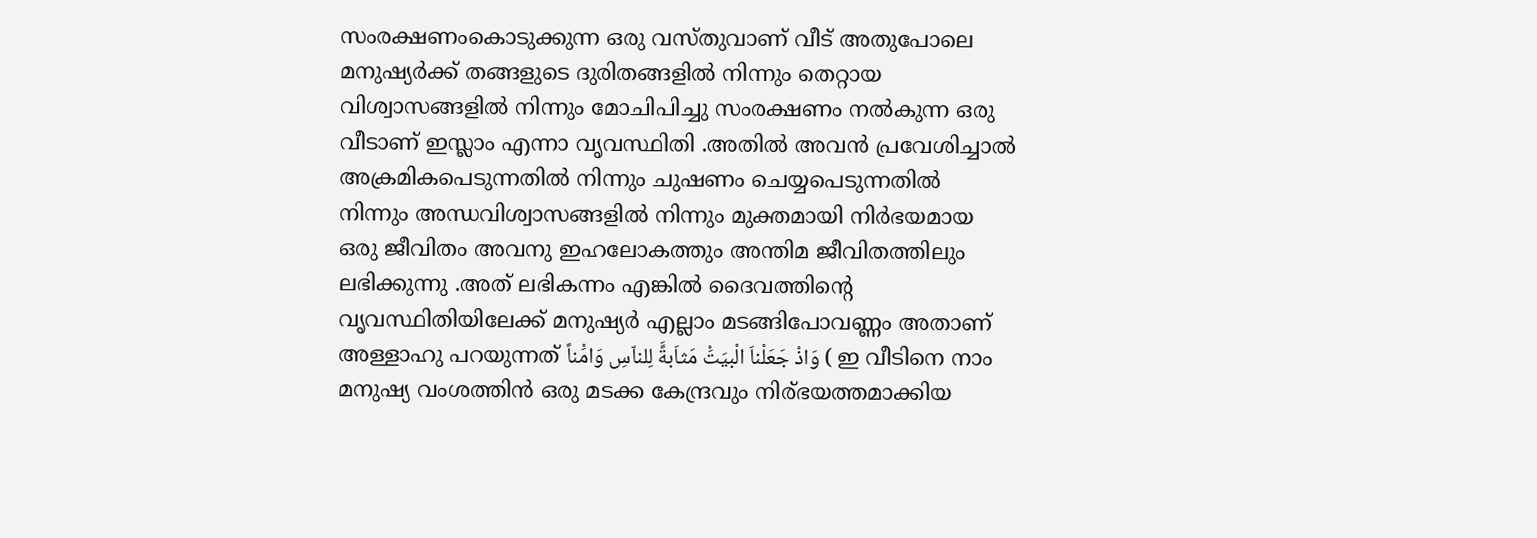സംരക്ഷണംകൊടുക്കുന്ന ഒരു വസ്തുവാണ് വീട് അതുപോലെ മനുഷ്യര്‍ക്ക്‌ തങ്ങളുടെ ദുരിതങ്ങളില്‍ നിന്നും തെറ്റായ വിശ്വാസങ്ങളില്‍ നിന്നും മോചിപിച്ചു സംരക്ഷണം നല്‍കുന്ന ഒരു വീടാണ് ഇസ്ലാം എന്നാ വൃവസ്ഥിതി .അതില്‍ അവന്‍ പ്രവേശിച്ചാല്‍ അക്രമികപെടുന്നതില്‍ നിന്നും ചുഷണം ചെയ്യപെടുന്നതില്‍ നിന്നും അന്ധവിശ്വാസങ്ങളില്‍ നിന്നും മുക്തമായി നിര്‍ഭയമായ ഒരു ജീവിതം അവനു ഇഹലോകത്തും അന്തിമ ജീവിതത്തിലും ലഭിക്കുന്നു .അത് ലഭികന്നം എങ്കില്‍ ദൈവത്തിന്റെ വൃവസ്ഥിതിയിലേക്ക്‌ മനുഷ്യര്‍ എല്ലാം മടങ്ങിപോവണ്ണം അതാണ് അള്ളാഹു പറയുന്നത് وَاذْ جَعَلْناَ الْبيَتَْ مَثاَبةًَ لِلناّسِ وَامَْناً ( ഇ വീടിനെ നാം മനുഷ്യ വംശത്തിന്‍ ഒരു മടക്ക കേന്ദ്രവും നിര്ഭയത്തമാക്കിയ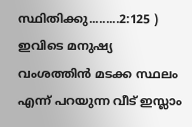സ്ഥിതിക്കു.........2:125 ) ഇവിടെ മനുഷ്യ വംശത്തിന്‍ മടക്ക സ്ഥലം എന്ന് പറയുന്ന വീട് ഇസ്ലാം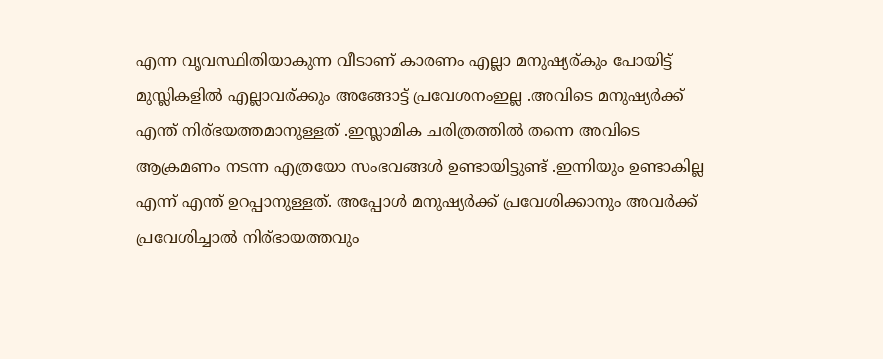എന്ന വൃവസ്ഥിതിയാകുന്ന വീടാണ് കാരണം എല്ലാ മനുഷ്യര്കും പോയിട്ട് മുസ്ലികളില്‍ എല്ലാവര്ക്കും അങ്ങോട്ട്‌ പ്രവേശനംഇല്ല .അവിടെ മനുഷ്യര്‍ക്ക്‌ എന്ത് നിര്ഭയത്തമാനുള്ളത് .ഇസ്ലാമിക ചരിത്രത്തില്‍ തന്നെ അവിടെ ആക്രമണം നടന്ന എത്രയോ സംഭവങ്ങള്‍ ഉണ്ടായിട്ടുണ്ട് .ഇന്നിയും ഉണ്ടാകില്ല എന്ന് എന്ത് ഉറപ്പാനുള്ളത്. അപ്പോള്‍ മനുഷ്യര്‍ക്ക്‌ പ്രവേശിക്കാനും അവര്‍ക്ക്‌ പ്രവേശിച്ചാല്‍ നിര്ഭായത്തവും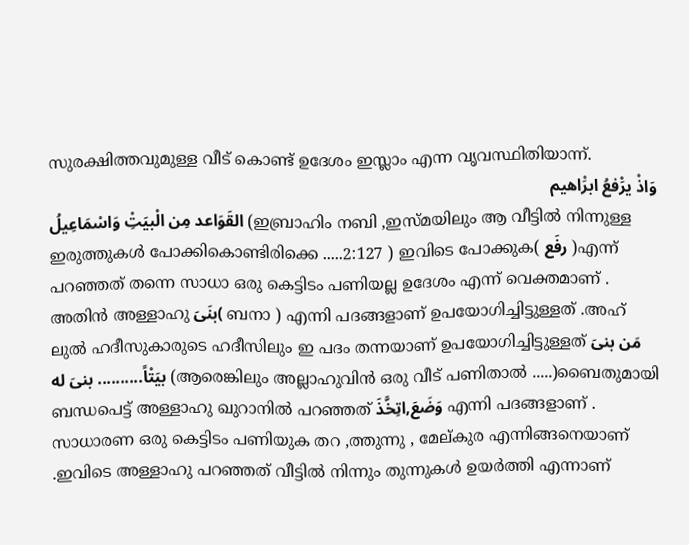സുരക്ഷിത്തവുമുള്ള വീട് കൊണ്ട് ഉദേശം ഇസ്ലാം എന്ന വൃവസ്ഥിതിയാന്ന്‍.
وَاذْ يرَْفعُ ابرَْاهيم
القَوَاعد مِن الْبيَتِْ وَاسْمَاعِيلُ (ഇബ്രാഹിം നബി ,ഇസ്മയിലും ആ വീട്ടില്‍ നിന്നുള്ള ഇരുത്തുകള്‍ പോക്കികൊണ്ടിരിക്കെ .....2:127 ) ഇവിടെ പോക്കുക( رفَع )എന്ന് പറഞ്ഞത് തന്നെ സാധാ ഒരു കെട്ടിടം പണിയല്ല ഉദേശം എന്ന് വെക്തമാണ് . അതിന്‍ അള്ളാഹു بنَىَ( ബനാ ) എന്നി പദങ്ങളാണ് ഉപയോഗിച്ചിട്ടുള്ളത് .അഹ് ലുല്‍ ഹദീസുകാരുടെ ഹദീസിലും ഇ പദം തന്നയാണ് ഉപയോഗിച്ചിട്ടുള്ളത് مَن بنىَ بيَتْاً.......... بنىَ له (ആരെങ്കിലും അല്ലാഹുവിന്‍ ഒരു വീട് പണിതാല്‍ .....)ബൈതുമായി ബന്ധപെട്ട് അള്ളാഹു ഖുറാനില്‍ പറഞ്ഞത് وَضَعَ,اتِخَّذَ എന്നി പദങ്ങളാണ് . സാധാരണ ഒരു കെട്ടിടം പണിയുക തറ ,ത്തുന്നു , മേല്കുര എന്നിങ്ങനെയാണ് .ഇവിടെ അള്ളാഹു പറഞ്ഞത് വീട്ടില്‍ നിന്നും തുന്നുകള്‍ ഉയര്‍ത്തി എന്നാണ്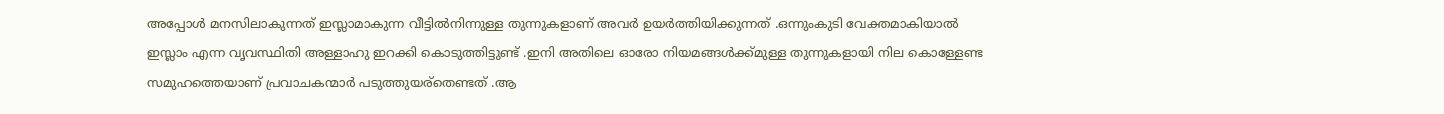അപ്പോള്‍ മനസിലാകുന്നത് ഇസ്ലാമാകുന്ന വീട്ടില്‍നിന്നുള്ള തുന്നുകളാണ് അവര്‍ ഉയര്‍ത്തിയിക്കുന്നത് .ഒന്നുംകുടി വേക്തമാകിയാല്‍ ഇസ്ലാം എന്ന വൃവസ്ഥിതി അള്ളാഹു ഇറക്കി കൊടുത്തിട്ടുണ്ട് .ഇനി അതിലെ ഓരോ നിയമങ്ങള്‍ക്ക്‌മുള്ള തുന്നുകളായി നില കൊള്ളേണ്ട സമുഹത്തെയാണ് പ്രവാചകന്മാര്‍ പടുത്തുയര്തെണ്ടത് .ആ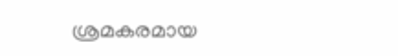ശ്രമകരമായ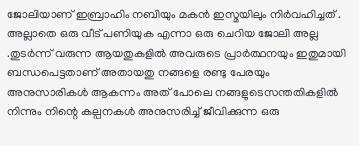ജോലിയാണ് ഇബ്രാഹിം നബിയും മകന്‍ ഇസ്മയിലും നിര്‍വഹിച്ചത് . അല്ലാതെ ഒരു വീട് പണിയുക എന്നാ ഒരു ചെറിയ ജോലി അല്ല .തുടര്‍ന്ന് വരുന്ന ആയതുകളില്‍ അവരുടെ പ്രാര്‍ത്ഥനയും ഇതുമായി ബന്ധപെട്ടതാണ് അതായതു നങ്ങളെ രണ്ടു പേരയും അനുസാരികള്‍ ആകന്നം അത് പോലെ നങ്ങളുടെസന്തതികളില്‍ നിന്നും നിന്റെ കല്പനകള്‍ അനുസരിച്ച് ജീവിക്കുന്ന ഒരു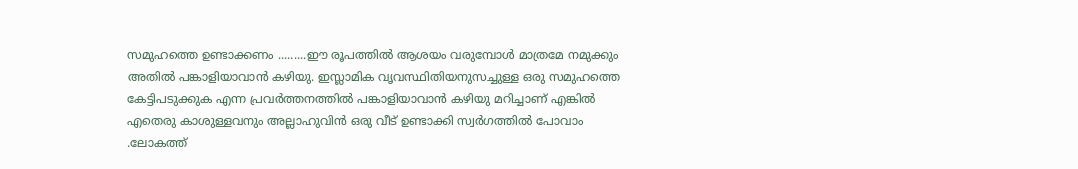സമുഹത്തെ ഉണ്ടാക്കണം .........ഈ രൂപത്തില്‍ ആശയം വരുമ്പോള്‍ മാത്രമേ നമുക്കും അതില്‍ പങ്കാളിയാവാന്‍ കഴിയു. ഇസ്ലാമിക വൃവസ്ഥിതിയനുസച്ചുള്ള ഒരു സമുഹത്തെ കേട്ടിപടുക്കുക എന്ന പ്രവര്‍ത്തനത്തില്‍ പങ്കാളിയാവാന്‍ കഴിയു മറിച്ചാണ് എങ്കില്‍ എതെരു കാശുള്ളവനും അല്ലാഹുവിന്‍ ഒരു വീട് ഉണ്ടാക്കി സ്വര്‍ഗത്തില്‍ പോവാം .ലോകത്ത്‌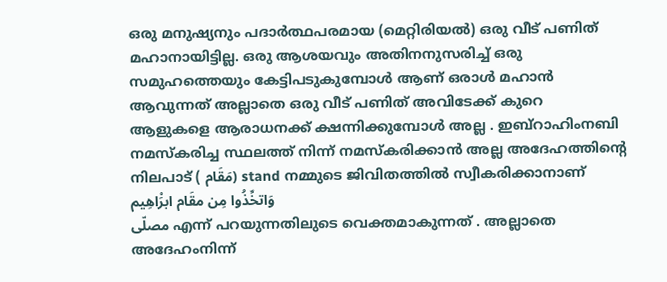ഒരു മനുഷ്യനും പദാര്‍ത്ഥപരമായ (മെറ്റിരിയല്‍) ഒരു വീട് പണിത് മഹാനായിട്ടില്ല. ഒരു ആശയവും അതിനനുസരിച്ച് ഒരു സമുഹത്തെയും കേട്ടിപടുകുമ്പോള്‍ ആണ് ഒരാള്‍ മഹാന്‍ ആവുന്നത് അല്ലാതെ ഒരു വീട് പണിത് അവിടേക്ക് കുറെ ആളുകളെ ആരാധനക്ക് ക്ഷന്നിക്കുമ്പോള്‍ അല്ല . ഇബ്റാഹിംനബി നമസ്കരിച്ച സ്ഥലത്ത് നിന്ന് നമസ്കരിക്കാന്‍ അല്ല അദേഹത്തിന്റെ നിലപാട് ( مَقَام) stand നമ്മുടെ ജിവിതത്തില്‍ സ്വീകരിക്കാനാണ് وَاتخِّذُوا مِن مقَام ابرَْاهِيم
مصلّى എന്ന് പറയുന്നതിലുടെ വെക്തമാകുന്നത് . അല്ലാതെ അദേഹംനിന്ന്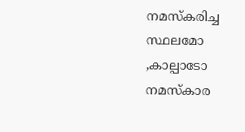നമസ്കരിച്ച സ്ഥലമോ ,കാല്പാടോ നമസ്കാര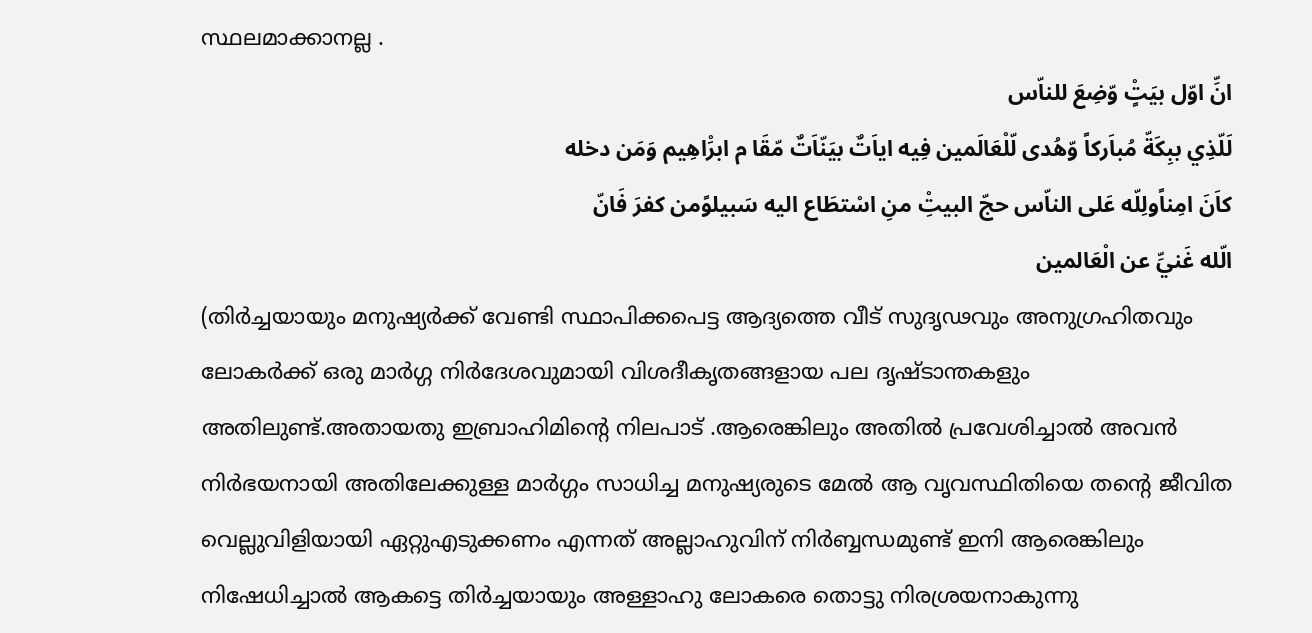സ്ഥലമാക്കാനല്ല .
انِّ اوّل بيَتٍْ وّضِعَ للناّس
لَلّذِي ببِكَةّ مُباَركاً وّهُدى لّلْعَالَمين فِيه اياَتٌ بيَنّاَتٌ مّقَا م ابرَْاهِيم وَمَن دخله
كاَنَ امِناًولِلّه عَلى الناّس حجّ البيتِْ منِ اسْتطَاع اليه سَبيلوًمن كفرَ فَانّ
الّله غَنيِّ عن الْعَالمين
(തിര്‍ച്ചയായും മനുഷ്യര്‍ക്ക്‌ വേണ്ടി സ്ഥാപിക്കപെട്ട ആദ്യത്തെ വീട് സുദൃഢവും അനുഗ്രഹിതവും ലോകര്‍ക്ക്‌ ഒരു മാര്‍ഗ്ഗ നിര്‍ദേശവുമായി വിശദീകൃതങ്ങളായ പല ദൃഷ്ടാന്തകളും അതിലുണ്ട്‌.അതായതു ഇബ്രാഹിമിന്റെ നിലപാട് .ആരെങ്കിലും അതില്‍ പ്രവേശിച്ചാല്‍ അവന്‍ നിര്‍ഭയനായി അതിലേക്കുള്ള മാര്‍ഗ്ഗം സാധിച്ച മനുഷ്യരുടെ മേല്‍ ആ വൃവസ്ഥിതിയെ തന്റെ ജീവിത വെല്ലുവിളിയായി ഏറ്റുഎടുക്കണം എന്നത് അല്ലാഹുവിന് നിര്‍ബ്ബന്ധമുണ്ട് ഇനി ആരെങ്കിലും നിഷേധിച്ചാല്‍ ആകട്ടെ തിര്‍ച്ചയായും അള്ളാഹു ലോകരെ തൊട്ടു നിരശ്രയനാകുന്നു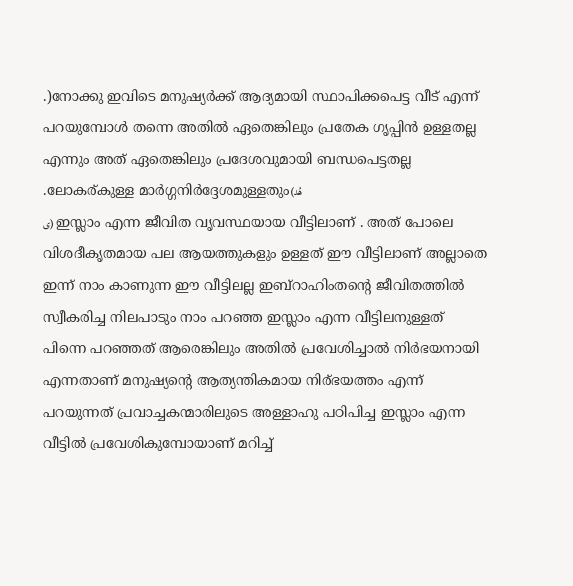.)നോക്കു ഇവിടെ മനുഷ്യര്‍ക്ക്‌ ആദ്യമായി സ്ഥാപിക്കപെട്ട വീട് എന്ന് പറയുമ്പോള്‍ തന്നെ അതില്‍ ഏതെങ്കിലും പ്രതേക ഗൃപ്പിന്‍ ഉള്ളതല്ല എന്നും അത് ഏതെങ്കിലും പ്രദേശവുമായി ബന്ധപെട്ടതല്ല .ലോകര്കുള്ള മാര്‍ഗ്ഗനിര്‍ദ്ദേശമുള്ളതും(هُد
ى) ഇസ്ലാം എന്ന ജീവിത വൃവസ്ഥയായ വീട്ടിലാണ് . അത് പോലെ വിശദീകൃതമായ പല ആയത്തുകളും ഉള്ളത് ഈ വീട്ടിലാണ് അല്ലാതെ ഇന്ന് നാം കാണുന്ന ഈ വീട്ടിലല്ല ഇബ്റാഹിംതന്‍റെ ജീവിതത്തില്‍ സ്വീകരിച്ച നിലപാടും നാം പറഞ്ഞ ഇസ്ലാം എന്ന വീട്ടിലനുള്ളത്
പിന്നെ പറഞ്ഞത് ആരെങ്കിലും അതില്‍ പ്രവേശിച്ചാല്‍ നിര്‍ഭയനായി എന്നതാണ് മനുഷ്യന്റെ ആത്യന്തികമായ നിര്ഭയത്തം എന്ന് പറയുന്നത് പ്രവാച്ചകന്മാരിലുടെ അള്ളാഹു പഠിപിച്ച ഇസ്ലാം എന്ന വീട്ടില്‍ പ്രവേശികുമ്പോയാണ് മറിച്ച്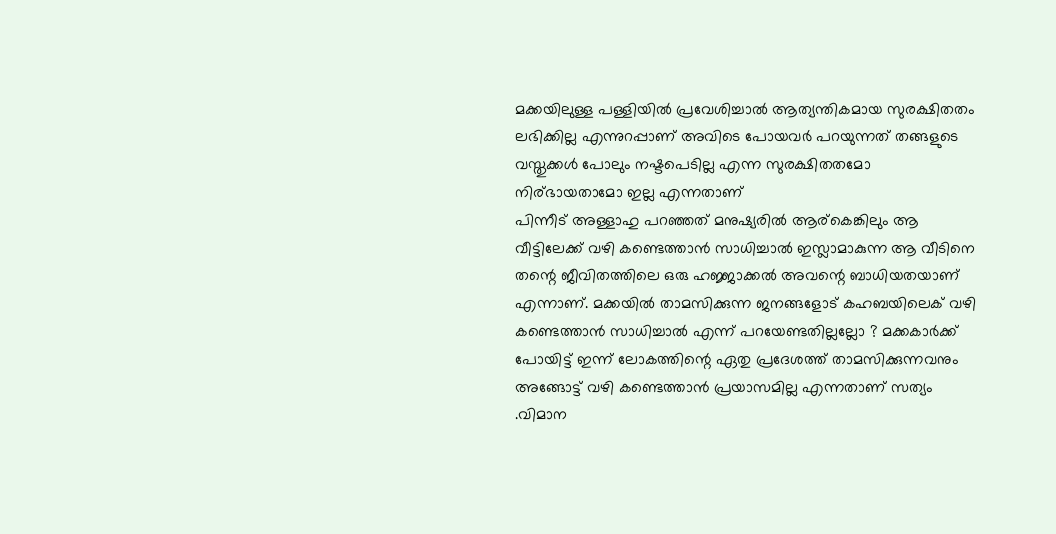മക്കയിലുള്ള പള്ളിയില്‍ പ്രവേശിച്ചാല്‍ ആത്യന്തികമായ സുരക്ഷിതതം ലഭിക്കില്ല എന്നുറപ്പാണ് അവിടെ പോയവര്‍ പറയുന്നത് തങ്ങളുടെ വസ്തുക്കള്‍ പോലും നഷ്ടപെടില്ല എന്ന സുരക്ഷിതതമോ നിര്ഭായതാമോ ഇല്ല എന്നതാണ്
പിന്നീട് അള്ളാഹു പറഞ്ഞത് മനുഷ്യരില്‍ ആര്കെങ്കിലും ആ വീട്ടിലേക്ക്‌ വഴി കണ്ടെത്താന്‍ സാധിച്ചാല്‍ ഇസ്ലാമാകുന്ന ആ വീടിനെ തന്റെ ജീവിതത്തിലെ ഒരു ഹജ്ജാക്കല്‍ അവന്റെ ബാധിയതയാണ് എന്നാണ്. മക്കയില്‍ താമസിക്കുന്ന ജനങ്ങളോട് കഹബയിലെക് വഴി കണ്ടെത്താന്‍ സാധിച്ചാല്‍ എന്ന് പറയേണ്ടതില്ലല്ലോ ? മക്കകാര്‍ക്ക്‌ പോയിട്ട് ഇന്ന് ലോകത്തിന്റെ ഏതു പ്രദേശത്ത്‌ താമസിക്കുന്നവനും അങ്ങോട്ട്‌ വഴി കണ്ടെത്താന്‍ പ്രയാസമില്ല എന്നതാണ് സത്യം .വിമാന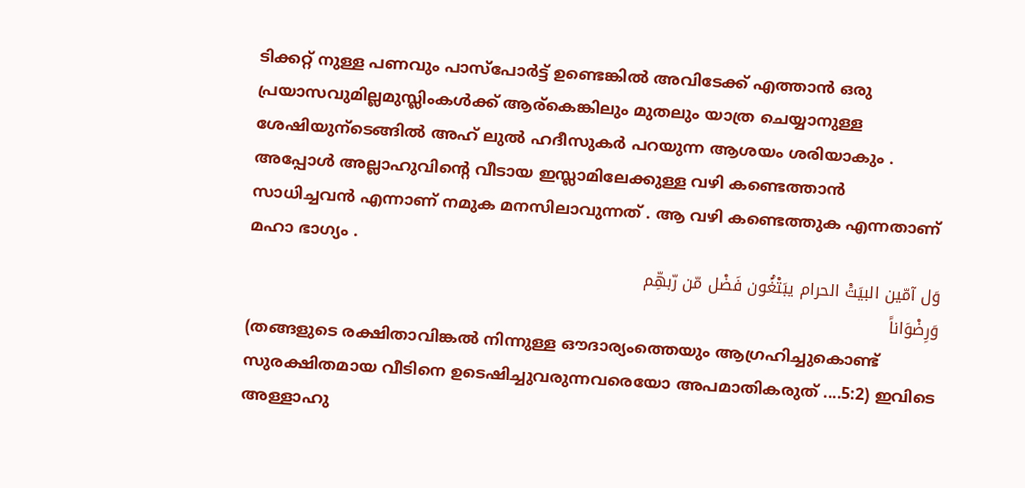ടിക്കറ്റ്‌ നുള്ള പണവും പാസ്പോര്‍ട്ട് ഉണ്ടെങ്കില്‍ അവിടേക്ക് എത്താന്‍ ഒരു പ്രയാസവുമില്ലമുസ്ലിംകള്‍ക്ക് ആര്കെങ്കിലും മുതലും യാത്ര ചെയ്യാനുള്ള ശേഷിയുന്ടെങ്ങില്‍ അഹ് ലുല്‍ ഹദീസുകര്‍ പറയുന്ന ആശയം ശരിയാകും . അപ്പോള്‍ അല്ലാഹുവിന്റെ വീടായ ഇസ്ലാമിലേക്കുള്ള വഴി കണ്ടെത്താന്‍ സാധിച്ചവന്‍ എന്നാണ് നമുക മനസിലാവുന്നത് . ആ വഴി കണ്ടെത്തുക എന്നതാണ് മഹാ ഭാഗ്യം .
وَل آمّين البيَتَْ الحرام يبَتْغَُون فَضْل مّن رّبهِّم
وَرِضْوَاناً
(തങ്ങളുടെ രക്ഷിതാവിങ്കല്‍ നിന്നുള്ള ഔദാര്യംത്തെയും ആഗ്രഹിച്ചുകൊണ്ട് സുരക്ഷിതമായ വീടിനെ ഉടെഷിച്ചുവരുന്നവരെയോ അപമാതികരുത് ....5:2) ഇവിടെ അള്ളാഹു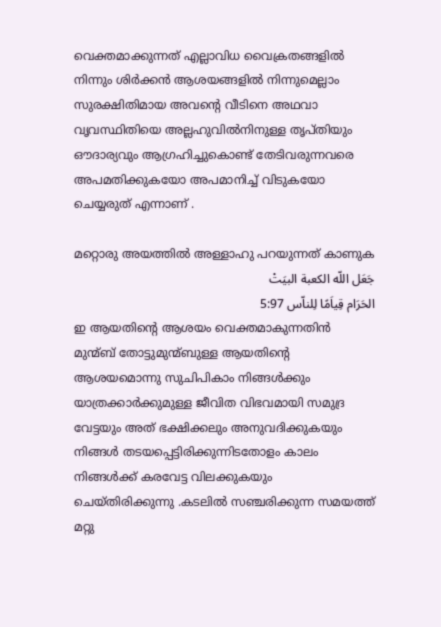വെക്തമാക്കുന്നത് എല്ലാവിധ വൈക്രതങ്ങളില്‍ നിന്നും ശിര്‍ക്കന്‍ ആശയങ്ങളില്‍ നിന്നുമെല്ലാം സുരക്ഷിതിമായ അവന്റെ വീടിനെ അഥവാ വൃവസ്ഥിതിയെ അല്ലഹുവില്‍നിനുള്ള തൃപ്തിയും ഔദാര്യവും ആഗ്രഹിച്ചുകൊണ്ട് തേടിവരുന്നവരെ അപമതിക്കുകയോ അപമാനിച്ച് വിടുകയോ ചെയ്യരുത്‌ എന്നാണ് .

മറ്റൊരു അയത്തില്‍ അള്ളാഹു പറയുന്നത് കാണുക
جَعَل اللّه الكعبة البيَتْ
الحَرَام قِياَمًا لِلناّس 5:97
ഇ ആയതിന്റെ ആശയം വെക്തമാകുന്നതിന്‍ മുന്മ്ബ്‌ തോട്ടുമുന്മ്ബുള്ള ആയതിന്റെ ആശയമൊന്നു സുചിപികാം നിങ്ങള്‍ക്കും യാത്രക്കാര്‍ക്കുമുള്ള ജീവിത വിഭവമായി സമുദ്ര വേട്ടയും അത് ഭക്ഷിക്കലും അനുവദിക്കുകയും നിങ്ങള്‍ തടയപ്പെട്ടിരിക്കുന്നിടതോളം കാലം നിങ്ങള്‍ക്ക്‌ കരവേട്ട വിലക്കുകയും ചെയ്തിരിക്കുന്നു .കടലില്‍ സഞ്ചരിക്കുന്ന സമയത്ത് മറ്റു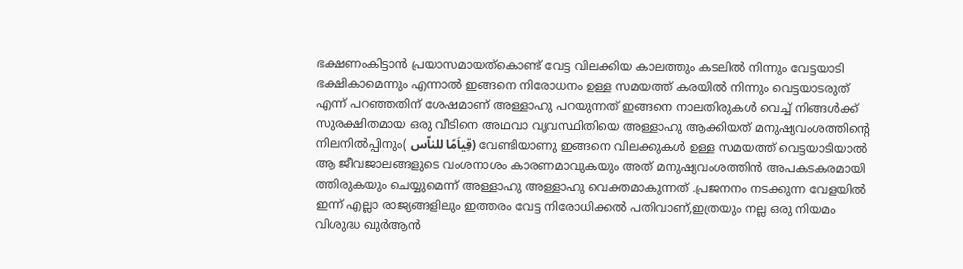ഭക്ഷണംകിട്ടാന്‍ പ്രയാസമായത്കൊണ്ട് വേട്ട വിലക്കിയ കാലത്തും കടലില്‍ നിന്നും വേട്ടയാടി ഭക്ഷികാമെന്നും എന്നാല്‍ ഇങ്ങനെ നിരോധനം ഉള്ള സമയത്ത് കരയില്‍ നിന്നും വെട്ടയാടരുത് എന്ന് പറഞ്ഞതിന് ശേഷമാണ് അള്ളാഹു പറയുന്നത് ഇങ്ങനെ നാലതിരുകള്‍ വെച്ച് നിങ്ങള്‍ക്ക് സുരക്ഷിതമായ ഒരു വീടിനെ അഥവാ വൃവസ്ഥിതിയെ അള്ളാഹു ആക്കിയത് മനുഷ്യവംശത്തിന്റെ നിലനില്‍പ്പിനും( قِياَمًا للناّس) വേണ്ടിയാണു ഇങ്ങനെ വിലക്കുകള്‍ ഉള്ള സമയത്ത് വെട്ടയാടിയാല്‍ ആ ജീവജാലങ്ങളുടെ വംശനാശം കാരണമാവുകയും അത് മനുഷ്യവംശത്തിന്‍ അപകടകരമായി ത്തിരുകയും ചെയ്യുമെന്ന് അള്ളാഹു അള്ളാഹു വെക്തമാകുന്നത് .പ്രജനനം നടക്കുന്ന വേളയില്‍ ഇന്ന് എല്ലാ രാജ്യങ്ങളിലും ഇത്തരം വേട്ട നിരോധിക്കല്‍ പതിവാണ്,ഇത്രയും നല്ല ഒരു നിയമം വിശുദ്ധ ഖുര്‍ആന്‍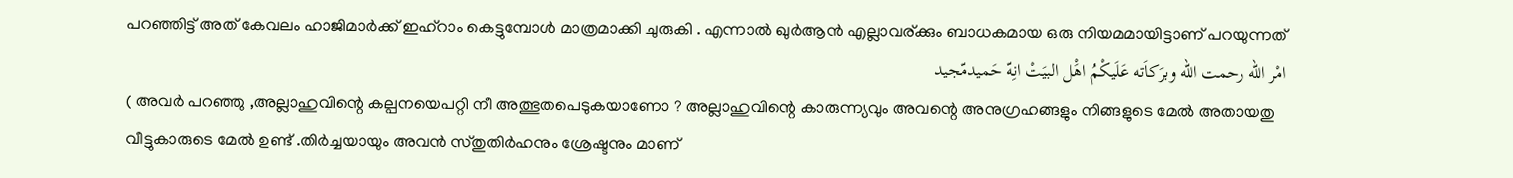പറഞ്ഞിട്ട് അത് കേവലം ഹാജിമാര്‍ക്ക്‌ ഇഹ്റാം കെട്ടുമ്പോള്‍ മാത്രമാക്കി ചുരുകി . എന്നാല്‍ ഖുര്‍ആന്‍ എല്ലാവര്ക്കും ബാധകമായ ഒരു നിയമമായിട്ടാണ് പറയുന്നത്
امْر اللّه رحمت اللّه وبرَكاَته عَلَيكْمُ اهَْل البيَتْ انِهّ حَميدمّجيد
( അവര്‍ പറഞ്ഞു ,അല്ലാഹുവിന്റെ കല്പനയെപറ്റി നീ അത്ഭുതപെടുകയാണോ ? അല്ലാഹുവിന്റെ കാരുന്ന്യവും അവന്റെ അനുഗ്രഹങ്ങളും നിങ്ങളുടെ മേല്‍ അതായതു വീട്ടുകാരുടെ മേല്‍ ഉണ്ട് .തിര്‍ച്ചയായും അവന്‍ സ്തുതിര്‍ഹനും ശ്രേഷ്ടനും മാണ്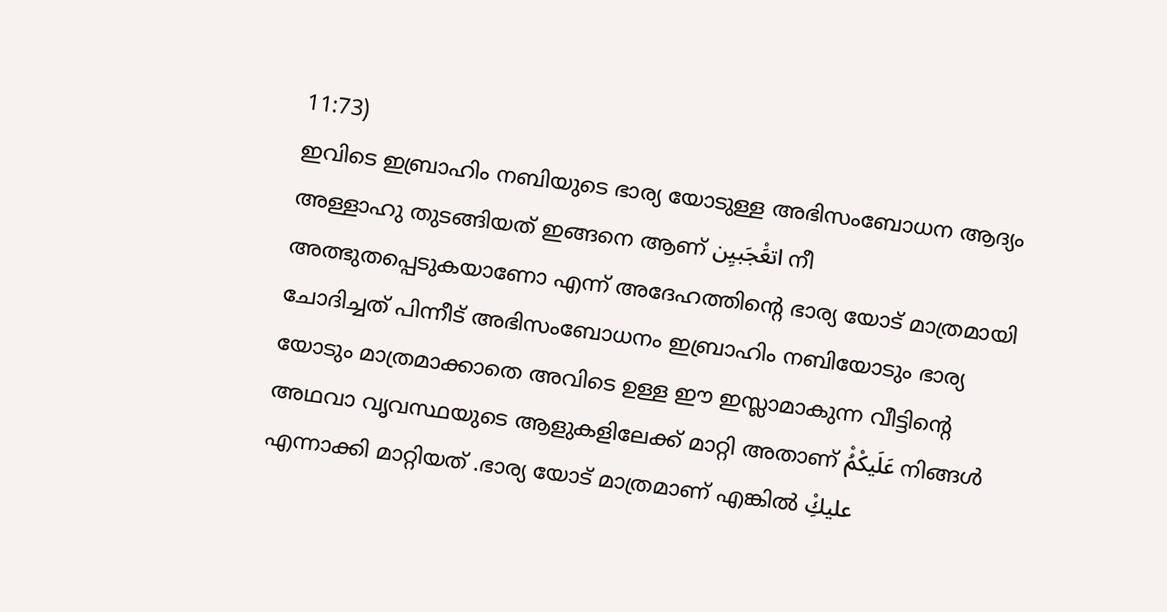11:73)
ഇവിടെ ഇബ്രാഹിം നബിയുടെ ഭാര്യ യോടുള്ള അഭിസംബോധന ആദ്യം അള്ളാഹു തുടങ്ങിയത് ഇങ്ങനെ ആണ് اتعَْجَبيِن നീ അത്ഭുതപ്പെടുകയാണോ എന്ന് അദേഹത്തിന്റെ ഭാര്യ യോട് മാത്രമായി ചോദിച്ചത് പിന്നീട് അഭിസംബോധനം ഇബ്രാഹിം നബിയോടും ഭാര്യ യോടും മാത്രമാക്കാതെ അവിടെ ഉള്ള ഈ ഇസ്ലാമാകുന്ന വീട്ടിന്റെ അഥവാ വൃവസ്ഥയുടെ ആളുകളിലേക്ക് മാറ്റി അതാണ് عَلَيكْمُْ നിങ്ങള്‍ എന്നാക്കി മാറ്റിയത് .ഭാര്യ യോട് മാത്രമാണ് എങ്കില്‍ عليكِْ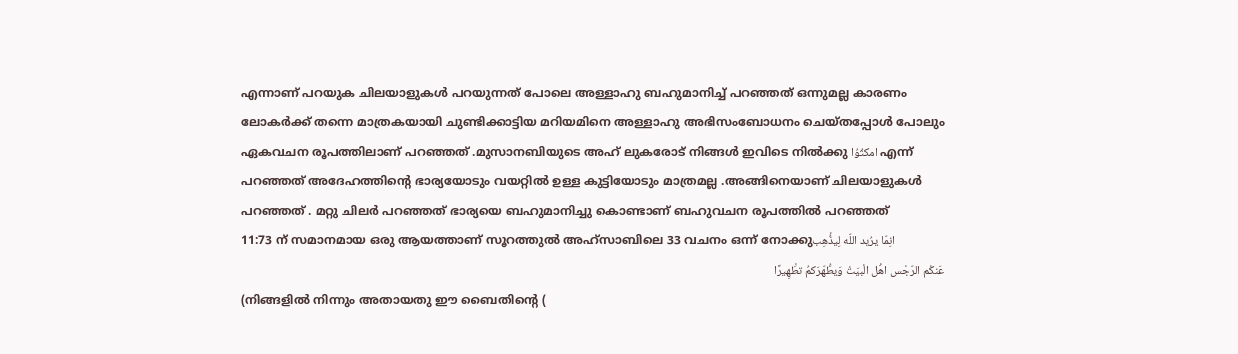എന്നാണ് പറയുക ചിലയാളുകള്‍ പറയുന്നത് പോലെ അള്ളാഹു ബഹുമാനിച്ച് പറഞ്ഞത് ഒന്നുമല്ല കാരണം ലോകര്‍ക്ക്‌ തന്നെ മാത്രകയായി ചുണ്ടിക്കാട്ടിയ മറിയമിനെ അള്ളാഹു അഭിസംബോധനം ചെയ്തപ്പോള്‍ പോലും ഏകവചന രൂപത്തിലാണ് പറഞ്ഞത് .മുസാനബിയുടെ അഹ് ലുകരോട് നിങ്ങള്‍ ഇവിടെ നില്‍ക്കു امكثُوُا എന്ന് പറഞ്ഞത് അദേഹത്തിന്റെ ഭാര്യയോടും വയറ്റില്‍ ഉള്ള കുട്ടിയോടും മാത്രമല്ല .അങ്ങിനെയാണ് ചിലയാളുകള്‍ പറഞ്ഞത് . മറ്റു ചിലര്‍ പറഞ്ഞത് ഭാര്യയെ ബഹുമാനിച്ചു കൊണ്ടാണ് ബഹുവചന രൂപത്തില്‍ പറഞ്ഞത്
11:73 ന് സമാനമായ ഒരു ആയത്താണ് സൂറത്തുല്‍ അഹ്സാബിലെ 33 വചനം ഒന്ന് നോക്കുانِمّا يرُيد اللّه لِيذُْهِب
عَنكْم الرّجْس اهَْل الْبيَتْ وَيطَُهّرَكمُ تطَْهِيرًا
(നിങ്ങളില്‍ നിന്നും അതായതു ഈ ബൈതിന്റെ (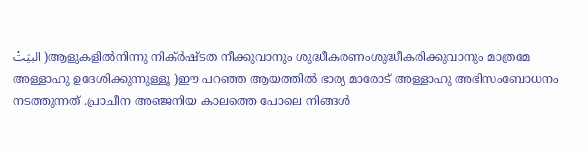البيَتْ )ആളുകളില്‍നിന്നു നിക്ര്‍ഷ്ടത നീക്കുവാനും ശുദ്ധീകരണംശുദ്ധീകരിക്കുവാനും മാത്രമേ അള്ളാഹു ഉദേശിക്കുന്നുള്ളൂ )ഈ പറഞ്ഞ ആയത്തില്‍ ഭാര്യ മാരോട് അള്ളാഹു അഭിസംബോധനം നടത്തുന്നത് .പ്രാചീന അഞ്ജനിയ കാലത്തെ പോലെ നിങ്ങള്‍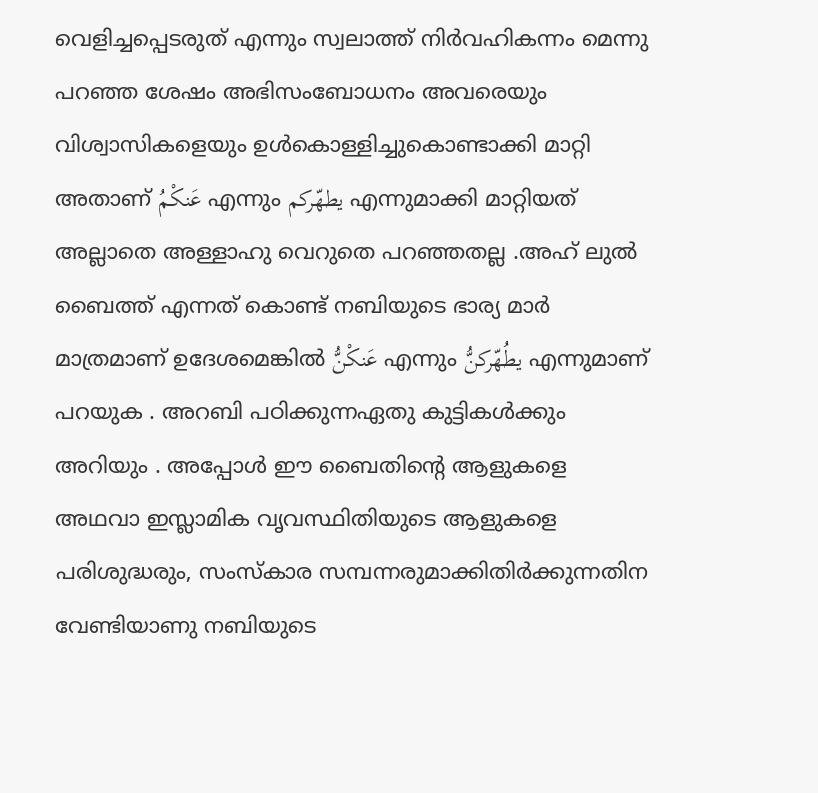വെളിച്ചപ്പെടരുത് എന്നും സ്വലാത്ത്‌ നിര്‍വഹികന്നം മെന്നു പറഞ്ഞ ശേഷം അഭിസംബോധനം അവരെയും വിശ്വാസികളെയും ഉള്‍കൊള്ളിച്ചുകൊണ്ടാക്കി മാറ്റി അതാണ് عَنكْمُ എന്നും يطهّركم എന്നുമാക്കി മാറ്റിയത് അല്ലാതെ അള്ളാഹു വെറുതെ പറഞ്ഞതല്ല .അഹ് ലുല്‍ ബൈത്ത് എന്നത് കൊണ്ട് നബിയുടെ ഭാര്യ മാര്‍ മാത്രമാണ് ഉദേശമെങ്കില്‍ عَنكْنُّ എന്നും يطُهّركنُّ എന്നുമാണ് പറയുക . അറബി പഠിക്കുന്നഏതു കുട്ടികള്‍ക്കും അറിയും . അപ്പോള്‍ ഈ ബൈതിന്റെ ആളുകളെ അഥവാ ഇസ്ലാമിക വൃവസ്ഥിതിയുടെ ആളുകളെ പരിശുദ്ധരും, സംസ്കാര സമ്പന്നരുമാക്കിതിര്‍ക്കുന്നതിന
വേണ്ടിയാണു നബിയുടെ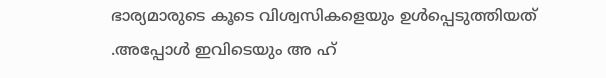ഭാര്യമാരുടെ കൂടെ വിശ്വസികളെയും ഉള്‍പ്പെടുത്തിയത് .അപ്പോള്‍ ഇവിടെയും അ ഹ്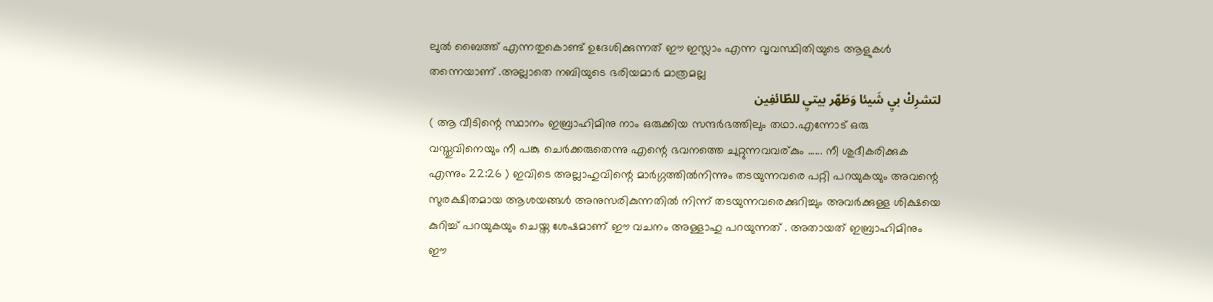ലുല്‍ ബൈത്ത് എന്നതുകൊണ്ട് ഉദേശിക്കുന്നത് ഈ ഇസ്ലാം എന്ന വൃവസ്ഥിതിയുടെ ആളുകള്‍ തന്നെയാണ് .അല്ലാതെ നബിയുടെ ഭരിയമാര്‍ മാത്രമല്ല
لتشرِكْ بيِ شَيئا وَطَهّر بيتيِ للطّائفِين
( ആ വീടിന്റെ സ്ഥാനം ഇബ്രാഹിമിനു നാം ഒരുക്കിയ സന്ദര്‍ഭത്തിലും തഥാ.എന്നോട് ഒരു വസ്തുവിനെയും നീ പങ്കു ചെര്‍ക്കരുതെന്നു എന്റെ ഭവനത്തെ ചുറ്റുന്നവവര്കും ...... നീ ശുദീകരിക്കുക എന്നും 22:26 ) ഇവിടെ അല്ലാഹുവിന്റെ മാര്‍ഗ്ഗത്തില്‍നിന്നും തടയുന്നവരെ പറ്റി പറയുകയും അവന്റെ സുരക്ഷിതമായ ആശയങ്ങള്‍ അനുസരികുന്നതില്‍ നിന്ന് തടയുന്നവരെക്കുറിച്ചും അവര്‍ക്കുള്ള ശിക്ഷയെ കുറിച്ച് പറയുകയും ചെയ്ത ശേഷമാണ് ഈ വചനം അള്ളാഹു പറയുന്നത് . അതായത്‌ ഇബ്രാഹിമിനും ഈ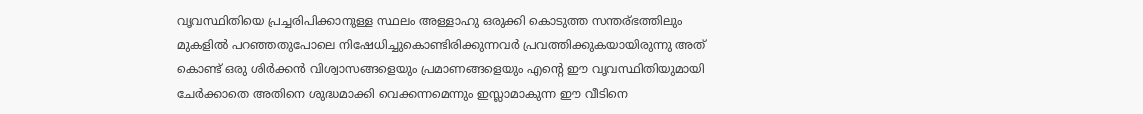വൃവസ്ഥിതിയെ പ്രച്ചരിപിക്കാനുള്ള സ്ഥലം അള്ളാഹു ഒരുക്കി കൊടുത്ത സന്തര്ഭത്തിലും മുകളില്‍ പറഞ്ഞതുപോലെ നിഷേധിച്ചുകൊണ്ടിരിക്കുന്നവര്‍ പ്രവത്തിക്കുകയായിരുന്നു അത് കൊണ്ട് ഒരു ശിര്‍ക്കന്‍ വിശ്വാസങ്ങളെയും പ്രമാണങ്ങളെയും എന്റെ ഈ വൃവസ്ഥിതിയുമായി ചേര്‍ക്കാതെ അതിനെ ശുദ്ധമാക്കി വെക്കന്നമെന്നും ഇസ്ലാമാകുന്ന ഈ വീടിനെ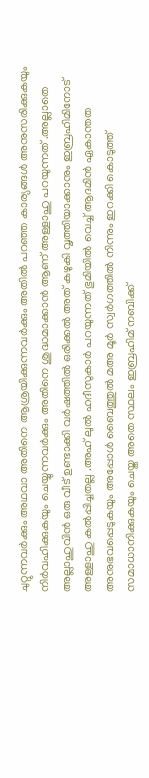ചുറ്റുന്നവര്‍ക്കും അഥവാ അതിനെ ആശ്രയിക്കുന്നവര്‍ക്കും അതില്‍ പറഞ്ഞ കാര്യങ്ങള്‍ അനുസരിക്കുകയും നിര്‍വഹിക്കുകയും ചെയ്യുന്നവര്‍ക്കും അതിനെ ശുദ്ധമാക്കാന്‍ ആണ് അള്ളാഹു പറയുന്നത് .അല്ലാതെ അല്ലാഹുവിന്‍ ഒരു വീട് ഉണ്ടാക്കി വര്‍ഷത്തില്‍ ഒരിക്കല്‍ അത് കഴുകി വൃത്തിയാക്കാനും ഇബ്രഹിമിനോട് അള്ളാഹു കല്‍പ്പിച്ചതല്ല .അഹ് ലുല്‍ ഹദീസുകാര്‍ പറയുന്നത് ഭുമിയില്‍ വെച്ച് ആദമിന്‍ ഏകാന്തത അനുഭവപ്പെടുകയും അപ്പോള്‍ ബൈത്തുല്‍ മഅ മൂര്‍ സ്വര്‍ഗത്തില്‍ നിന്നും ഇറക്കി കൊടുത്ത് സമാധാനിക്കുകയും ചെയ്ത അതെ സ്ഥലം ഇബ്രഹിമ് നബിക്ക്‌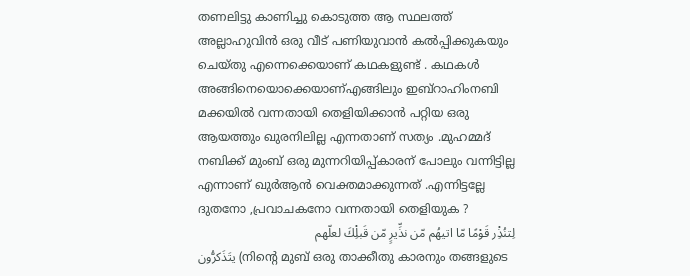തണലിട്ടു കാണിച്ചു കൊടുത്ത ആ സ്ഥലത്ത്‌ അല്ലാഹുവിന്‍ ഒരു വീട് പണിയുവാന്‍ കല്‍പ്പിക്കുകയും ചെയ്തു എന്നെക്കെയാണ് കഥകളുണ്ട് . കഥകള്‍ അങ്ങിനെയൊക്കെയാണ്എങ്ങിലും ഇബ്റാഹിംനബി മക്കയില്‍ വന്നതായി തെളിയിക്കാന്‍ പറ്റിയ ഒരു ആയത്തും ഖുരനിലില്ല എന്നതാണ് സത്യം .മുഹമ്മദ്‌ നബിക്ക്‌ മുംബ് ഒരു മുന്നറിയിപ്പ്കാരന് പോലും വന്നിട്ടില്ല എന്നാണ് ഖുര്‍ആന്‍ വെക്തമാക്കുന്നത് .എന്നിട്ടല്ലേ ദുതനോ ,പ്രവാചകനോ വന്നതായി തെളിയുക ?
لِتنُذِْر قَوْمًا مّا اتيهُم مّن نذِّيرٍ مّن قَبلِْكَ لعلّهم
يتَذَكرُّون (നിന്റെ മുബ് ഒരു താക്കീതു കാരനും തങ്ങളുടെ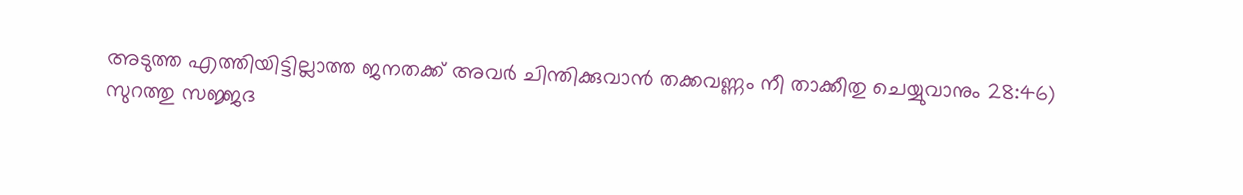അടുത്ത എത്തിയിട്ടില്ലാത്ത ജനതക്ക്‌ അവര്‍ ചിന്തിക്കുവാന്‍ തക്കവണ്ണം നീ താക്കീതു ചെയ്യുവാനും 28:46)
സുറത്തു സജ്ജദ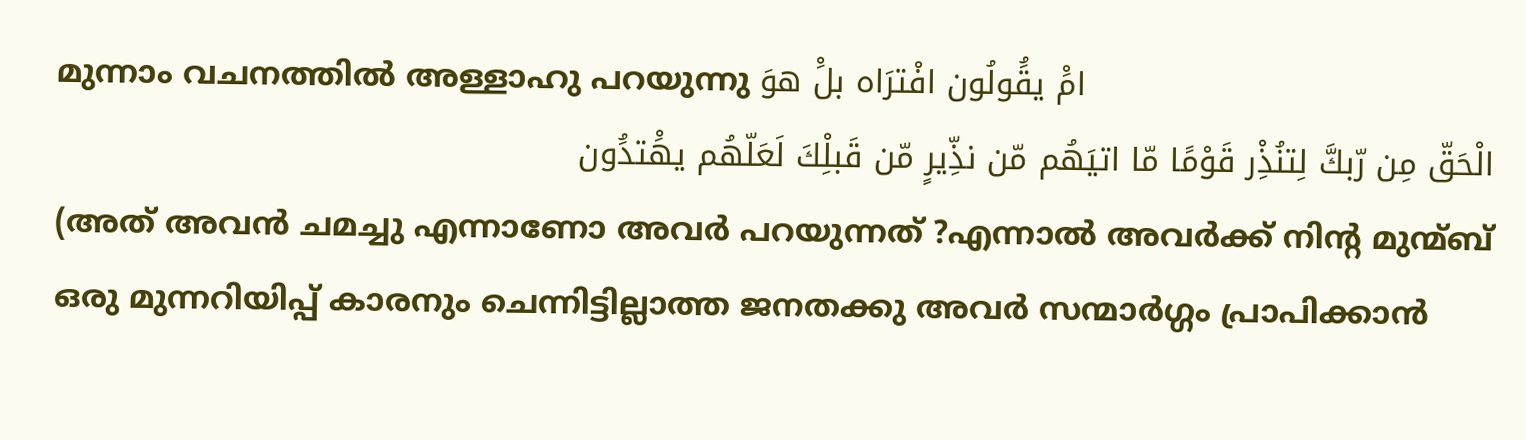മുന്നാം വചനത്തില്‍ അള്ളാഹു പറയുന്നു امَْ يقَُولُون افْترَاه بلَْ هوَ
الْحَقّ مِن رّبكَّ لِتنُذِْر قَوْمًا مّا اتيَهُم مّن نذِّيرٍ مّن قَبلِْكَ لَعَلّهُم يهَْتدَُون
(അത് അവന്‍ ചമച്ചു എന്നാണോ അവര്‍ പറയുന്നത് ?എന്നാല്‍ അവര്‍ക്ക്‌ നിന്റ മുന്മ്ബ്‌ ഒരു മുന്നറിയിപ്പ് കാരനും ചെന്നിട്ടില്ലാത്ത ജനതക്കു അവര്‍ സന്മാര്‍ഗ്ഗം പ്രാപിക്കാന്‍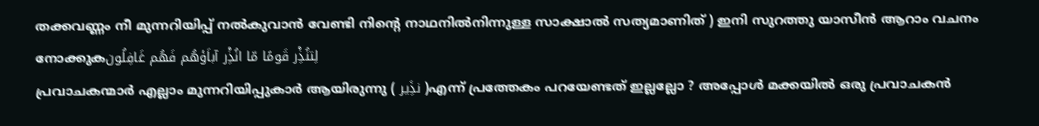തക്കവണ്ണം നീ മുന്നറിയിപ്പ് നല്‍കുവാന്‍ വേണ്ടി നിന്റെ നാഥനില്‍നിന്നുള്ള സാക്ഷാല്‍ സത്യമാണിത് ) ഇനി സുറത്തു യാസീന്‍ ആറാം വചനം നോക്കുകلِتنُذِْر قَومًا مّا انُذِْر آباَؤهُم فَهُم غَافِلُون
പ്രവാചകന്മാര്‍ എല്ലാം മുന്നറിയിപ്പുകാര്‍ ആയിരുന്നു ( نذَِير )എന്ന് പ്രത്തേകം പറയേണ്ടത് ഇല്ലല്ലോ ? അപ്പോള്‍ മക്കയില്‍ ഒരു പ്രവാചകന്‍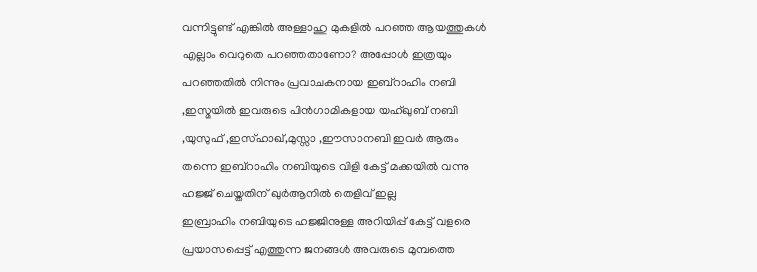വന്നിട്ടുണ്ട് എങ്കില്‍ അള്ളാഹു മുകളില്‍ പറഞ്ഞ ആയത്തുകള്‍ എല്ലാം വെറുതെ പറഞ്ഞതാണോ? അപ്പോള്‍ ഇത്രയും പറഞ്ഞതില്‍ നിന്നും പ്രവാചകനായ ഇബ്റാഹിം നബി ,ഇസ്മയില്‍ ഇവരുടെ പിന്‍ഗാമികളായ യഹ്ഖുബ്‌ നബി ,യുസുഫ് ,ഇസ്ഹാഖ്,മുസ്സാ ,ഈസാനബി ഇവര്‍ ആരും തന്നെ ഇബ്റാഹിം നബിയുടെ വിളി കേട്ട് മക്കയില്‍ വന്നു ഹജ്ജ്‌ ചെയ്തതിന് ഖുര്‍ആനില്‍ തെളിവ് ഇല്ല
ഇബ്രാഹിം നബിയുടെ ഹജ്ജിനുള്ള അറിയിപ്പ്‌ കേട്ട് വളരെ പ്രയാസപ്പെട്ട് എത്തുന്ന ജനങ്ങള്‍ അവരുടെ മുമ്പത്തെ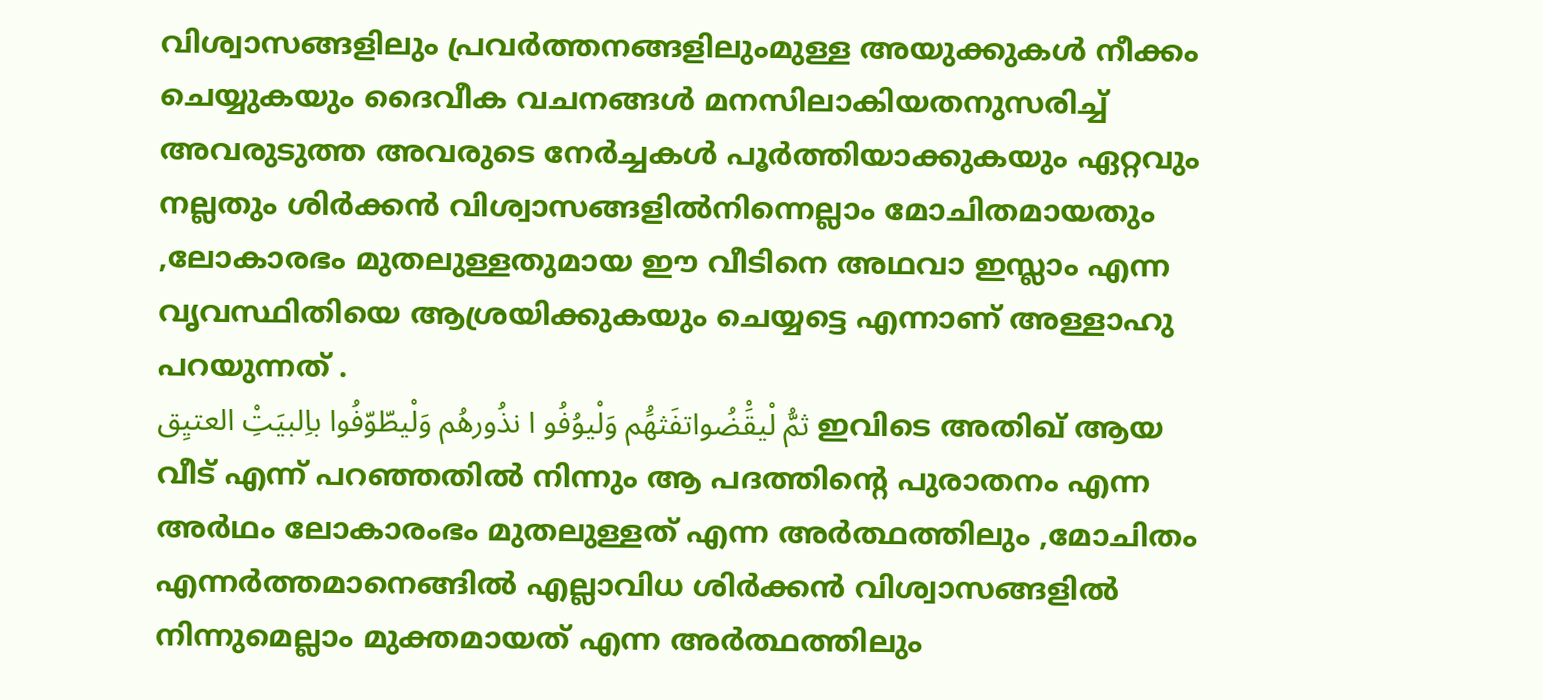വിശ്വാസങ്ങളിലും പ്രവര്‍ത്തനങ്ങളിലുംമുള്ള അയുക്കുകള്‍ നീക്കം ചെയ്യുകയും ദൈവീക വചനങ്ങള്‍ മനസിലാകിയതനുസരിച്ച് അവരുടുത്ത അവരുടെ നേര്‍ച്ചകള്‍ പൂര്‍ത്തിയാക്കുകയും ഏറ്റവും നല്ലതും ശിര്‍ക്കന്‍ വിശ്വാസങ്ങളില്‍നിന്നെല്ലാം മോചിതമായതും ,ലോകാരഭം മുതലുള്ളതുമായ ഈ വീടിനെ അഥവാ ഇസ്ലാം എന്ന വൃവസ്ഥിതിയെ ആശ്രയിക്കുകയും ചെയ്യട്ടെ എന്നാണ് അള്ളാഹു പറയുന്നത് .
ثمُّ لْيقَْضُواتفَثهَُم وَلْيوُفُو ا نذُورهُم وَلْيطّوّفُوا باِلبيَتِْ العتيِق ഇവിടെ അതിഖ്‌ ആയ വീട് എന്ന് പറഞ്ഞതില്‍ നിന്നും ആ പദത്തിന്റെ പുരാതനം എന്ന അര്‍ഥം ലോകാരംഭം മുതലുള്ളത് എന്ന അര്‍ത്ഥത്തിലും ,മോചിതം എന്നര്‍ത്തമാനെങ്ങില്‍ എല്ലാവിധ ശിര്‍ക്കന്‍ വിശ്വാസങ്ങളില്‍ നിന്നുമെല്ലാം മുക്തമായത് എന്ന അര്‍ത്ഥത്തിലും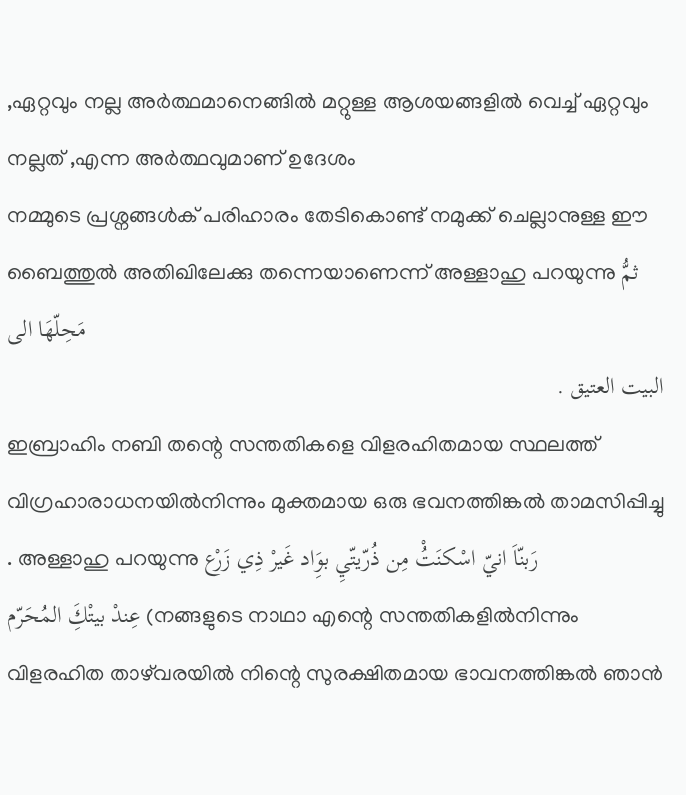,ഏറ്റവും നല്ല അര്‍ത്ഥമാനെങ്ങില്‍ മറ്റുള്ള ആശയങ്ങളില്‍ വെച്ച് ഏറ്റവും നല്ലത് ,എന്ന അര്‍ത്ഥവുമാണ് ഉദേശം
നമ്മുടെ പ്രശ്നങ്ങള്‍ക് പരിഹാരം തേടികൊണ്ട് നമുക്ക് ചെല്ലാനുള്ള ഈ ബൈത്തുല്‍ അതിഖിലേക്കു തന്നെയാണെന്ന് അള്ളാഹു പറയുന്നു ثمُّ مَحِلّهَا الى
البيت العتيق .
ഇബ്രാഹിം നബി തന്റെ സന്തതികളെ വിളരഹിതമായ സ്ഥലത്ത് വിഗ്രഹാരാധനയില്‍നിന്നും മുക്തമായ ഒരു ഭവനത്തിങ്കല്‍ താമസിപ്പിച്ചു . അള്ളാഹു പറയുന്നു رَبنّاَ انيّ اسْكنَتُْ مِن ذُرّيتّيِ بوَِاد غَيرْ ذِي زَرْع
عِندْ بيتْكَِ المُحَرّم (നങ്ങളുടെ നാഥാ എന്റെ സന്തതികളില്‍നിന്നും വിളരഹിത താഴ്‌വരയില്‍ നിന്റെ സുരക്ഷിതമായ ഭാവനത്തിങ്കല്‍ ഞാന്‍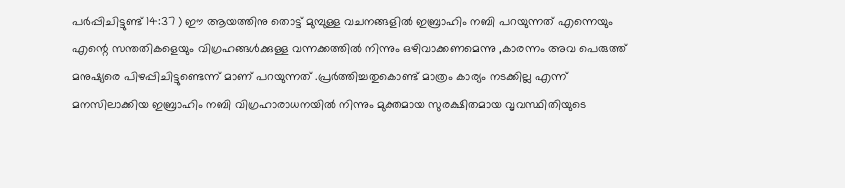പര്‍പ്പിചിട്ടുണ്ട് 14:37 ) ഈ ആയത്തിനു തൊട്ട് മുമ്പുള്ള വചനങ്ങളില്‍ ഇബ്രാഹിം നബി പറയുന്നത് എന്നെയും എന്റെ സന്തതികളെയും വിഗ്രഹങ്ങള്‍ക്കുള്ള വന്നക്കത്തില്‍ നിന്നും ഒഴിവാക്കണമെന്നു ,കാരന്നം അവ പെരുത്ത് മനുഷ്യരെ പിഴപ്പിചിട്ടുണ്ടെന്ന് മാണ് പറയുന്നത് .പ്രര്‍ത്തിച്ചതുകൊണ്ട് മാത്രം കാര്യം നടക്കില്ല എന്ന് മനസിലാക്കിയ ഇബ്രാഹിം നബി വിഗ്രഹാരാധനയില്‍ നിന്നും മുക്തമായ സുരക്ഷിതമായ വൃവസ്ഥിതിയുടെ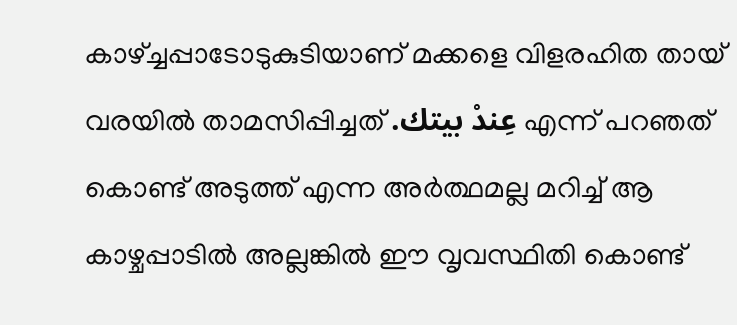കാഴ്ച്ചപ്പാടോടുകുടിയാണ് മക്കളെ വിളരഹിത തായ് വരയില്‍ താമസിപ്പിച്ചത്‌ .عِندْ بيتك എന്ന് പറഞത് കൊണ്ട് അടുത്ത് എന്ന അര്‍ത്ഥമല്ല മറിച്ച് ആ കാഴ്ചപ്പാടില്‍ അല്ലങ്കില്‍ ഈ വൃവസ്ഥിതി കൊണ്ട്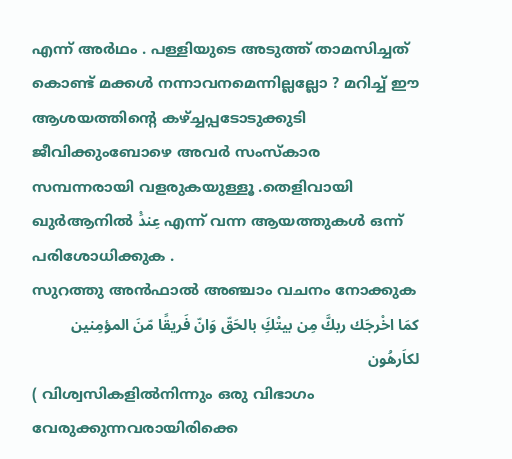എന്ന് അര്‍ഥം . പള്ളിയുടെ അടുത്ത് താമസിച്ചത് കൊണ്ട് മക്കള്‍ നന്നാവനമെന്നില്ലല്ലോ ? മറിച്ച് ഈ ആശയത്തിന്റെ കഴ്ച്ചപ്പടോടുക്കുടി ജീവിക്കുംബോഴെ അവര്‍ സംസ്കാര സമ്പന്നരായി വളരുകയുള്ളൂ .തെളിവായി ഖുര്‍ആനില്‍ عِندَْ എന്ന് വന്ന ആയത്തുകള്‍ ഒന്ന് പരിശോധിക്കുക .
സുറത്തു അന്‍ഫാല്‍ അഞ്ചാം വചനം നോക്കുക
كمَا اخْرجَك ربكَّ مِن بيتْكَِ بالحَقّ وَانّ فَريقًا مّنَ المؤمِنين لكاَرهُون
( വിശ്വസികളില്‍നിന്നും ഒരു വിഭാഗം വേരുക്കുന്നവരായിരിക്കെ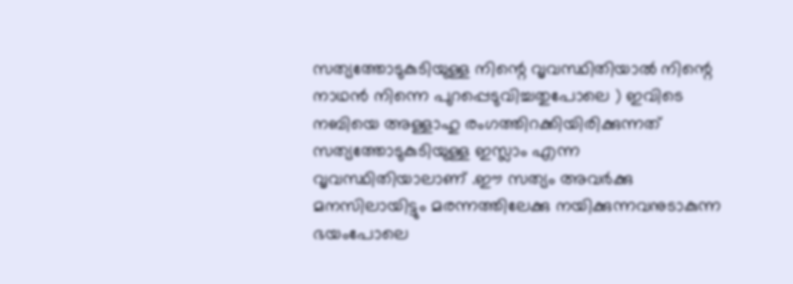സത്യത്തോടുകുടിയുള്ള നിന്റെ വൃവസ്ഥിതിയാല്‍ നിന്റെ നാഥന്‍ നിന്നെ പുറപ്പെടുവിച്ചതുപോലെ ) ഇവിടെ നബിയെ അള്ളാഹു രംഗത്തിറക്കിയിരിക്കുന്നത് സത്യത്തോടുകുടിയുള്ള ഇസ്ലാം എന്ന വൃവസ്ഥിതിയാലാണ് .ഈ സത്യം അവര്‍ക്കു മനസിലായിട്ടും മരന്നത്തിലേക്കു നയിക്കുന്നവനുടാകുന്ന ഭയംപോലെ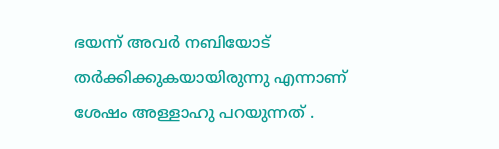ഭയന്ന് അവര്‍ നബിയോട് തര്‍ക്കിക്കുകയായിരുന്നു എന്നാണ് ശേഷം അള്ളാഹു പറയുന്നത് .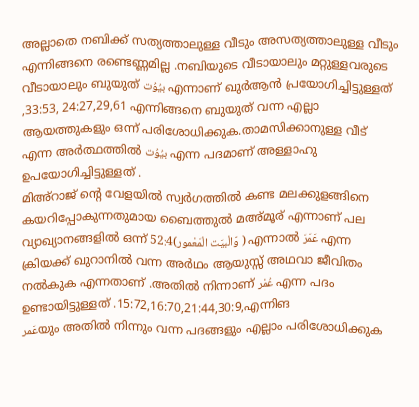അല്ലാതെ നബിക്ക്‌ സത്യത്താലുള്ള വീടും അസത്യത്താലുള്ള വീടും എന്നിങ്ങനെ രണ്ടെണ്ണമില്ല .നബിയുടെ വീടായാലും മറ്റുള്ളവരുടെ വീടായാലും ബുയുത് بيُوُت എന്നാണ് ഖുര്‍ആന്‍ പ്രയോഗിച്ചിട്ടുള്ളത് ,33:53, 24:27,29,61 എന്നിങ്ങനെ ബുയുത് വന്ന എല്ലാ ആയത്തുകളും ഒന്ന് പരിശോധിക്കുക.താമസിക്കാനുള്ള വീട് എന്ന അര്‍ത്ഥത്തില്‍ بيُوُت എന്ന പദമാണ്‌ അള്ളാഹു ഉപയോഗിച്ചിട്ടുള്ളത് .
മിഅ്റാജ് ന്റെ വേളയില്‍ സ്വര്‍ഗത്തില്‍ കണ്ട മലക്കുളങ്ങിനെ കയറിപ്പോകുന്നതുമായ ബൈത്തുല്‍ മഅ്മൂര് എന്നാണ് പല വ്യാഖ്യാനങ്ങളില്‍ ഒന്ന് 52:4(وّالْبيَت الْمَعْمور ) എന്നാല്‍ عَمَرَ എന്ന ക്രിയക്ക് ഖുറാനില്‍ വന്ന അര്‍ഥം ആയുസ്സ്‌ അഥവാ ജീവിതം നല്‍കുക എന്നതാണ് .അതില്‍ നിന്നാണ് عُمْر എന്ന പദം ഉണ്ടായിട്ടുള്ളത് .15:72,16:70,21:44,30:9,എന്നിങ
عَمرയും അതില്‍ നിന്നും വന്ന പദങ്ങളും എല്ലാം പരിശോധിക്കുക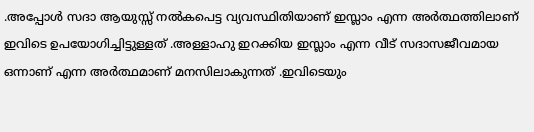.അപ്പോള്‍ സദാ ആയുസ്സ്‌ നല്‍കപെട്ട വ്യവസ്ഥിതിയാണ് ഇസ്ലാം എന്ന അര്‍ത്ഥത്തിലാണ് ഇവിടെ ഉപയോഗിച്ചിട്ടുള്ളത് .അള്ളാഹു ഇറക്കിയ ഇസ്ലാം എന്ന വീട് സദാസജീവമായ ഒന്നാണ് എന്ന അര്‍ത്ഥമാണ് മനസിലാകുന്നത് .ഇവിടെയും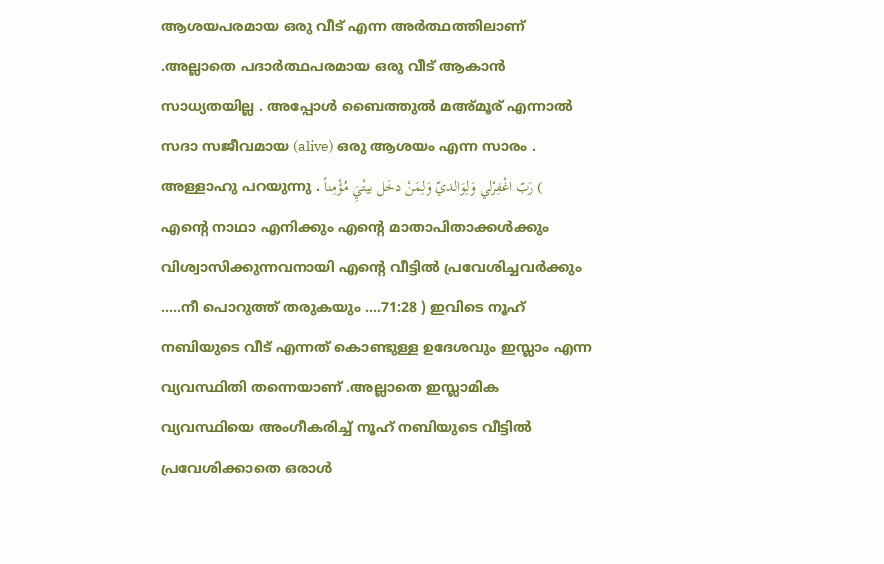ആശയപരമായ ഒരു വീട് എന്ന അര്‍ത്ഥത്തിലാണ് .അല്ലാതെ പദാര്‍ത്ഥപരമായ ഒരു വീട് ആകാന്‍ സാധ്യതയില്ല . അപ്പോള്‍ ബൈത്തുല്‍ മഅ്മൂര് എന്നാല്‍ സദാ സജീവമായ (alive) ഒരു ആശയം എന്ന സാരം .
അള്ളാഹു പറയുന്നു . رَبّ اغْفِرْلي وَلِوَالديّ وَلِمَنْ دخَل بيتْيَِ مُؤْمِناً ( എന്റെ നാഥാ എനിക്കും എന്റെ മാതാപിതാക്കള്‍ക്കും വിശ്വാസിക്കുന്നവനായി എന്റെ വീട്ടില്‍ പ്രവേശിച്ചവര്‍ക്കും .....നീ പൊറുത്ത് തരുകയും ....71:28 ) ഇവിടെ നൂഹ് നബിയുടെ വീട് എന്നത് കൊണ്ടുള്ള ഉദേശവും ഇസ്ലാം എന്ന വ്യവസ്ഥിതി തന്നെയാണ് .അല്ലാതെ ഇസ്ലാമിക വ്യവസ്ഥിയെ അംഗീകരിച്ച് നൂഹ് നബിയുടെ വീട്ടില്‍ പ്രവേശിക്കാതെ ഒരാള്‍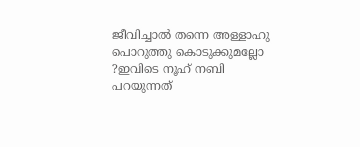ജീവിച്ചാല്‍ തന്നെ അള്ളാഹു പൊറുത്തു കൊടുക്കുമല്ലോ ?ഇവിടെ നൂഹ് നബി പറയുന്നത്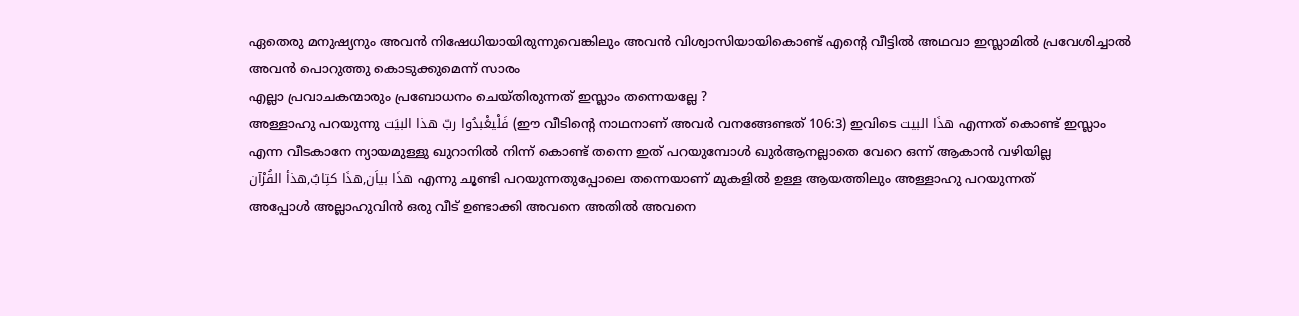ഏതെരു മനുഷ്യനും അവന്‍ നിഷേധിയായിരുന്നുവെങ്കിലും അവന്‍ വിശ്വാസിയായികൊണ്ട് എന്റെ വീട്ടില്‍ അഥവാ ഇസ്ലാമില്‍ പ്രവേശിച്ചാല്‍ അവന്‍ പൊറുത്തു കൊടുക്കുമെന്ന് സാരം
എല്ലാ പ്രവാചകന്മാരും പ്രബോധനം ചെയ്തിരുന്നത് ഇസ്ലാം തന്നെയല്ലേ ?
അള്ളാഹു പറയുന്നു فَلْيعَْبدُوا ربّ هذا البيَت (ഈ വീടിന്റെ നാഥനാണ് അവര്‍ വനങ്ങേണ്ടത് 106:3) ഇവിടെ هذَا البيت എന്നത് കൊണ്ട് ഇസ്ലാം എന്ന വീടകാനേ ന്യായമുള്ളു ഖുറാനില്‍ നിന്ന് കൊണ്ട് തന്നെ ഇത് പറയുമ്പോള്‍ ഖുര്‍ആനല്ലാതെ വേറെ ഒന്ന് ആകാന്‍ വഴിയില്ല
هذَا بياَن,هذَا كتِابٌ,هذأ القُرْآن എന്നു ചൂണ്ടി പറയുന്നതുപ്പോലെ തന്നെയാണ് മുകളില്‍ ഉള്ള ആയത്തിലും അള്ളാഹു പറയുന്നത്
അപ്പോള്‍ അല്ലാഹുവിന്‍ ഒരു വീട് ഉണ്ടാക്കി അവനെ അതില്‍ അവനെ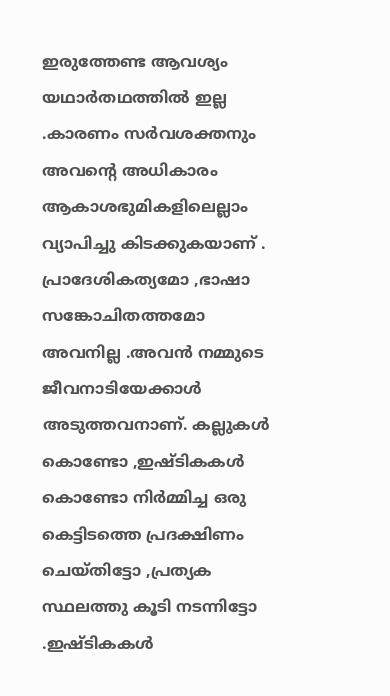ഇരുത്തേണ്ട ആവശ്യം യഥാര്‍തഥത്തില്‍ ഇല്ല .കാരണം സര്‍വശക്തനും അവന്റെ അധികാരം ആകാശഭുമികളിലെല്ലാം വ്യാപിച്ചു കിടക്കുകയാണ് . പ്രാദേശികത്യമോ ,ഭാഷാ സങ്കോചിതത്തമോ അവനില്ല .അവന്‍ നമ്മുടെ ജീവനാടിയേക്കാള്‍ അടുത്തവനാണ്. കല്ലുകള്‍ കൊണ്ടോ ,ഇഷ്ടികകള്‍ കൊണ്ടോ നിര്‍മ്മിച്ച ഒരു കെട്ടിടത്തെ പ്രദക്ഷിണം ചെയ്തിട്ടോ ,പ്രത്യക സ്ഥലത്തു കൂടി നടന്നിട്ടോ .ഇഷ്ടികകള്‍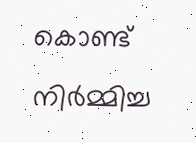കൊണ്ട് നിര്‍മ്മിച്ച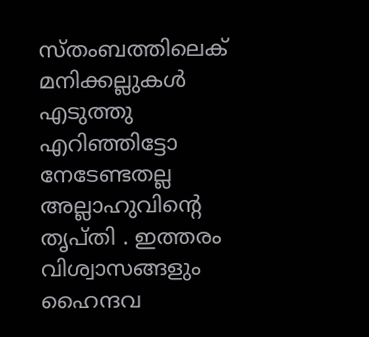സ്തംബത്തിലെക് മനിക്കല്ലുകള്‍ എടുത്തു എറിഞ്ഞിട്ടോ നേടേണ്ടതല്ല അല്ലാഹുവിന്റെ തൃപ്തി . ഇത്തരം വിശ്വാസങ്ങളും ഹൈന്ദവ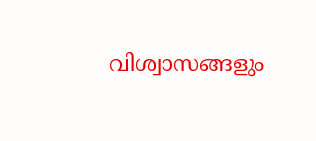വിശ്വാസങ്ങളും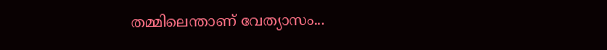തമ്മിലെന്താണ് വേത്യാസം...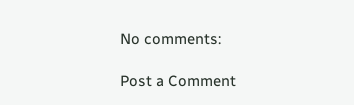No comments:

Post a Comment